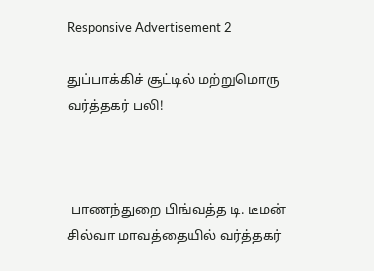Responsive Advertisement 2

துப்பாக்கிச் சூட்டில் மற்றுமொரு வர்த்தகர் பலி!



 பாணந்துறை பிங்வத்த டி. டீமன் சில்வா மாவத்தையில் வர்த்தகர்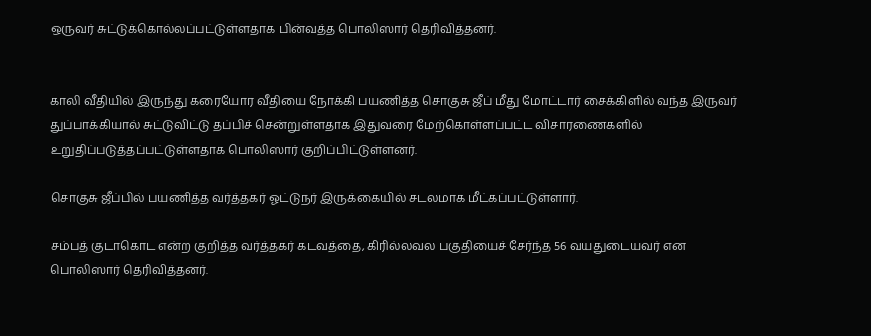ஒருவர் சுட்டுக்கொல்லப்பட்டுள்ளதாக பின்வத்த பொலிஸார் தெரிவித்தனர்.


காலி வீதியில் இருந்து கரையோர வீதியை நோக்கி பயணித்த சொகுசு ஜீப் மீது மோட்டார் சைக்கிளில் வந்த இருவர் துப்பாக்கியால் சுட்டுவிட்டு தப்பிச் சென்றுள்ளதாக இதுவரை மேற்கொள்ளப்பட்ட விசாரணைகளில் உறுதிப்படுத்தப்பட்டுள்ளதாக பொலிஸார் குறிப்பிட்டுள்ளனர்.

சொகுசு ஜீப்பில் பயணித்த வர்த்தகர் ஓட்டுநர் இருக்கையில் சடலமாக மீட்கப்பட்டுள்ளார்.

சம்பத் குடாகொட என்ற குறித்த வர்த்தகர் கடவத்தை, கிரில்லவல பகுதியைச் சேர்ந்த 56 வயதுடையவர் என பொலிஸார் தெரிவித்தனர்.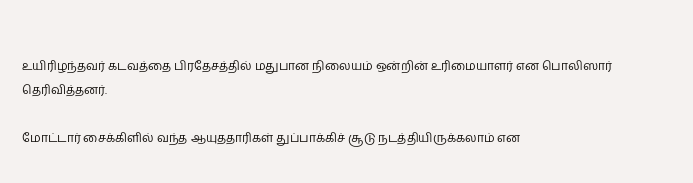உயிரிழந்தவர் கடவத்தை பிரதேசத்தில் மதுபான நிலையம் ஒன்றின் உரிமையாளர் என பொலிஸார் தெரிவித்தனர்.

மோட்டார் சைக்கிளில் வந்த ஆயுததாரிகள் துப்பாக்கிச் சூடு நடத்தியிருக்கலாம் என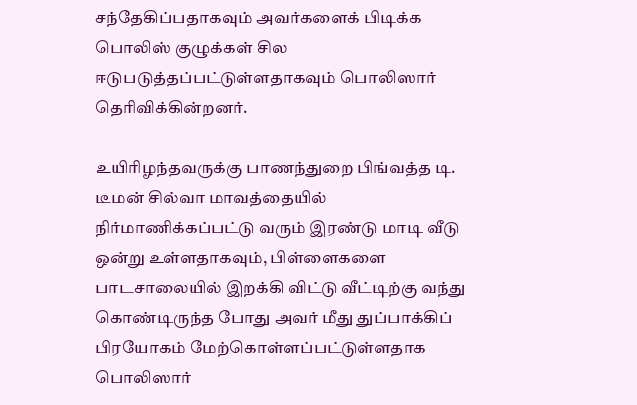சந்தேகிப்பதாகவும் அவர்களைக் பிடிக்க பொலிஸ் குழுக்கள் சில ஈடுபடுத்தப்பட்டுள்ளதாகவும் பொலிஸார் தெரிவிக்கின்றனர்.

உயிரிழந்தவருக்கு பாணந்துறை பிங்வத்த டி. டீமன் சில்வா மாவத்தையில் நிர்மாணிக்கப்பட்டு வரும் இரண்டு மாடி வீடு ஒன்று உள்ளதாகவும், பிள்ளைகளை பாடசாலையில் இறக்கி விட்டு வீட்டிற்கு வந்து கொண்டிருந்த போது அவர் மீது துப்பாக்கிப் பிரயோகம் மேற்கொள்ளப்பட்டுள்ளதாக பொலிஸார்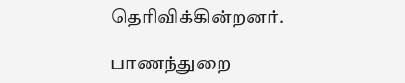தெரிவிக்கின்றனர்.

பாணந்துறை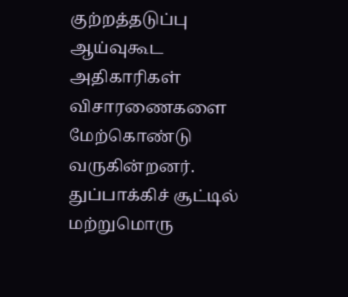குற்றத்தடுப்பு ஆய்வுகூட அதிகாரிகள் விசாரணைகளை மேற்கொண்டு வருகின்றனர்.
துப்பாக்கிச் சூட்டில் மற்றுமொரு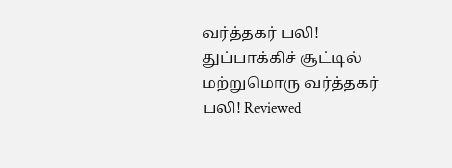வர்த்தகர் பலி! துப்பாக்கிச் சூட்டில் மற்றுமொரு வர்த்தகர் பலி! Reviewed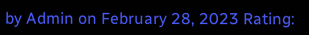by Admin on February 28, 2023 Rating: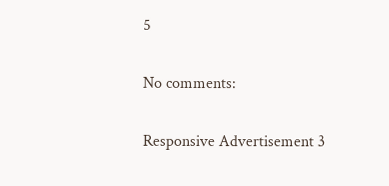5

No comments:

Responsive Advertisement 3